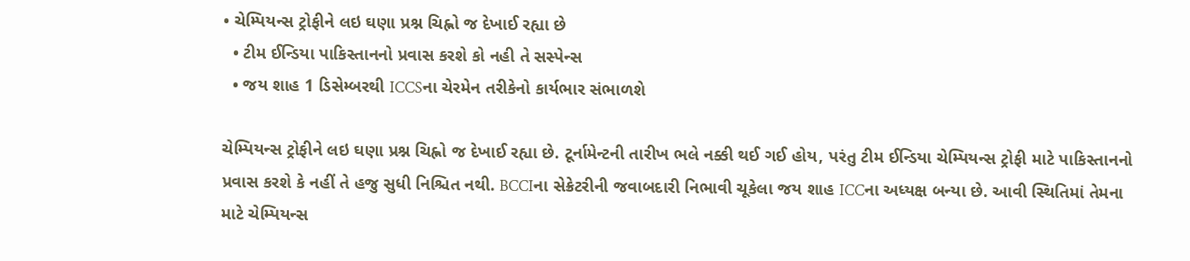• ચેમ્પિયન્સ ટ્રોફીને લઇ ઘણા પ્રશ્ન ચિહ્નો જ દેખાઈ રહ્યા છે
  • ટીમ ઈન્ડિયા પાકિસ્તાનનો પ્રવાસ કરશે કો નહી તે સસ્પેન્સ
  • જય શાહ 1 ડિસેમ્બરથી ICCSના ચેરમેન તરીકેનો કાર્યભાર સંભાળશે

ચેમ્પિયન્સ ટ્રોફીને લઇ ઘણા પ્રશ્ન ચિહ્નો જ દેખાઈ રહ્યા છે. ટૂર્નામેન્ટની તારીખ ભલે નક્કી થઈ ગઈ હોય, પરંતુ ટીમ ઈન્ડિયા ચેમ્પિયન્સ ટ્રોફી માટે પાકિસ્તાનનો પ્રવાસ કરશે કે નહીં તે હજુ સુધી નિશ્ચિત નથી. BCCIના સેક્રેટરીની જવાબદારી નિભાવી ચૂકેલા જય શાહ ICCના અધ્યક્ષ બન્યા છે. આવી સ્થિતિમાં તેમના માટે ચેમ્પિયન્સ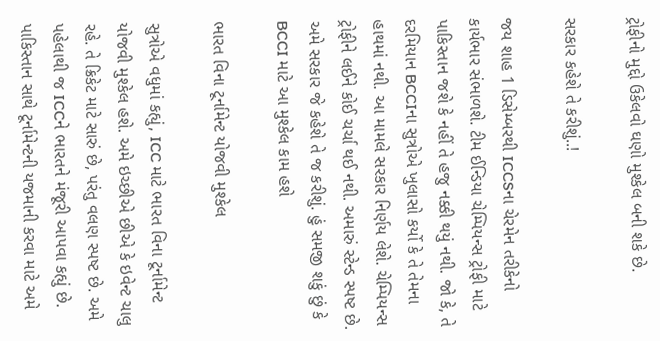ટ્રોફીનો મુદ્દો ઉકેલવો ઘણો મુશ્કેલ બની શકે છે.

સરકાર કહેશે તે કરીશું..!

જય શાહ 1 ડિસેમ્બરથી ICCSના ચેરમેન તરીકેનો કાર્યભાર સંભાળશે. ટીમ ઈન્ડિયા ચેમ્પિયન્સ ટ્રોફી માટે પાકિસ્તાન જશે કે નહીં તે હજુ નક્કી થયું નથી. જો કે, તે દરમિયાન BCCIના સુત્રોએ ખુલાસો કર્યો કે તે તેમના હાથમાં નથી. આ મામલે સરકાર નિર્ણય લેશે. ચેમ્પિયન્સ ટ્રોફીને લઈને કોઈ ચર્ચા થઈ નથી. અમારું સ્ટેન્ડ સ્પષ્ટ છે. અમે સરકાર જે કહેશે તે જ કરીશું. હું સમજી શકું છું કે BCCI માટે આ મુશ્કેલ કામ હશે

ભારત વિના ટૂર્નામેન્ટ યોજવી મુશ્કેલ

સુત્રોએ વધુમાં કહ્યું, ICC માટે ભારત વિના ટૂર્નામેન્ટ યોજવી મુશ્કેલ હશે. અમે ઇચ્છીએ છીએ કે ઇવેન્ટ ચાલુ રહે. તે ક્રિકેટ માટે સારું છે, પરંતુ વલણ સ્પષ્ટ છે. અમે પહેલાથી જ ICCને ભારતને મંજૂરી આપવા કહ્યું છે. પાકિસ્તાન સાથે ટૂર્નામેન્ટની યજમાની કરવા માટે અમે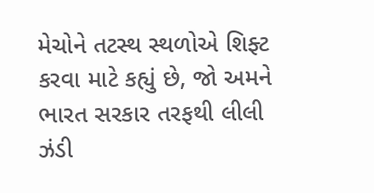મેચોને તટસ્થ સ્થળોએ શિફ્ટ કરવા માટે કહ્યું છે, જો અમને ભારત સરકાર તરફથી લીલી ઝંડી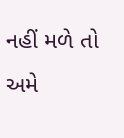નહીં મળે તો અમે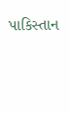પાકિસ્તાન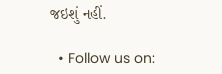જઇશું નહીં.

  • Follow us on: